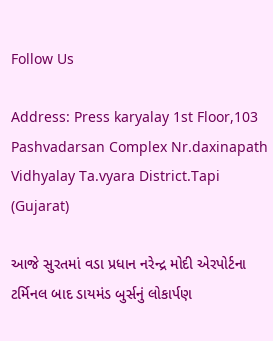Follow Us

Address: Press karyalay 1st Floor,103 Pashvadarsan Complex Nr.daxinapath Vidhyalay Ta.vyara District.Tapi (Gujarat)

આજે સુરતમાં વડા પ્રધાન નરેન્દ્ર મોદી એરપોર્ટના ટર્મિનલ બાદ ડાયમંડ બુર્સનું લોકાર્પણ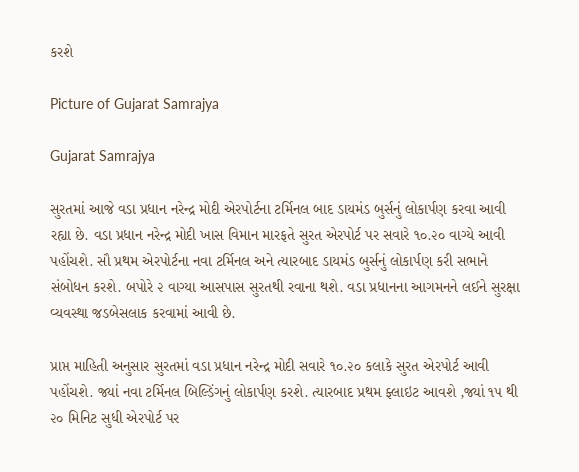કરશે

Picture of Gujarat Samrajya

Gujarat Samrajya

સુરતમાં આજે વડા પ્રધાન નરેન્દ્ર મોદી એરપોર્ટના ટર્મિનલ બાદ ડાયમંડ બુર્સનું લોકાર્પણ કરવા આવી રહ્યા છે. વડા પ્રધાન નરેન્દ્ર મોદી ખાસ વિમાન મારફતે સુરત એરપોર્ટ પર સવારે ૧૦.૨૦ વાગ્યે આવી પહોંચશે. સૌ પ્રથમ એરપોર્ટના નવા ટર્મિનલ અને ત્યારબાદ ડાયમંડ બુર્સનું લોકાર્પણ કરી સભાને સંબોધન કરશે. બપોરે ૨ વાગ્યા આસપાસ સુરતથી રવાના થશે. વડા પ્રધાનના આગમનને લઈને સુરક્ષા વ્યવસ્થા જડબેસલાક કરવામાં આવી છે.

પ્રાપ્ત માહિતી અનુસાર સુરતમાં વડા પ્રધાન નરેન્દ્ર મોદી સવારે ૧૦.૨૦ કલાકે સુરત એરપોર્ટ આવી પહોંચશે. જ્યાં નવા ટર્મિનલ બિલ્ડિંગનું લોકાર્પણ કરશે. ત્યારબાદ પ્રથમ ફ્લાઇટ આવશે ,જ્યાં ૧૫ થી ૨૦ મિનિટ સુધી એરપોર્ટ પર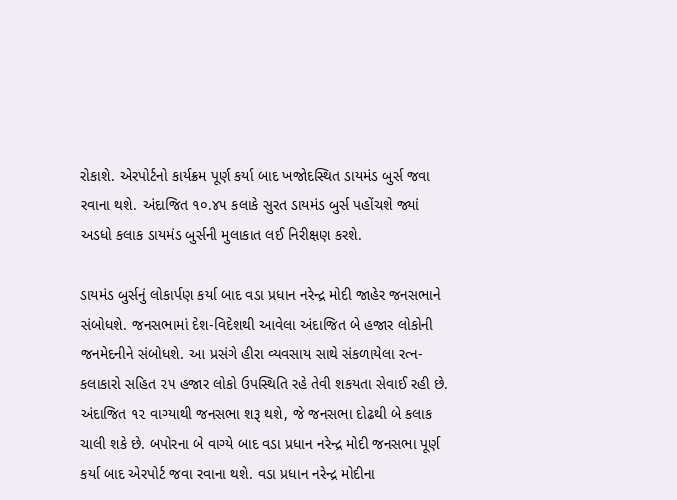રોકાશે. એરપોર્ટનો કાર્યક્રમ પૂર્ણ કર્યા બાદ ખજોદસ્થિત ડાયમંડ બુર્સ જવા રવાના થશે. અંદાજિત ૧૦.૪૫ કલાકે સુરત ડાયમંડ બુર્સ પહોંચશે જ્યાં અડધો કલાક ડાયમંડ બુર્સની મુલાકાત લઈ નિરીક્ષણ કરશે.

ડાયમંડ બુર્સનું લોકાર્પણ કર્યા બાદ વડા પ્રધાન નરેન્દ્ર મોદી જાહેર જનસભાને સંબોધશે. જનસભામાં દેશ-વિદેશથી આવેલા અંદાજિત બે હજાર લોકોની જનમેદનીને સંબોધશે. આ પ્રસંગે હીરા વ્યવસાય સાથે સંકળાયેલા રત્ન-કલાકારો સહિત ૨૫ હજાર લોકો ઉપસ્થિતિ રહે તેવી શકયતા સેવાઈ રહી છે. અંદાજિત ૧૨ વાગ્યાથી જનસભા શરૂ થશે, જે જનસભા દોઢથી બે કલાક ચાલી શકે છે. બપોરના બે વાગ્યે બાદ વડા પ્રધાન નરેન્દ્ર મોદી જનસભા પૂર્ણ કર્યા બાદ એરપોર્ટ જવા રવાના થશે. વડા પ્રધાન નરેન્દ્ર મોદીના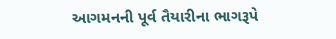આગમનની પૂર્વ તૈયારીના ભાગરૂપે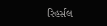રિહર્સલ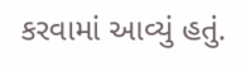કરવામાં આવ્યું હતું.